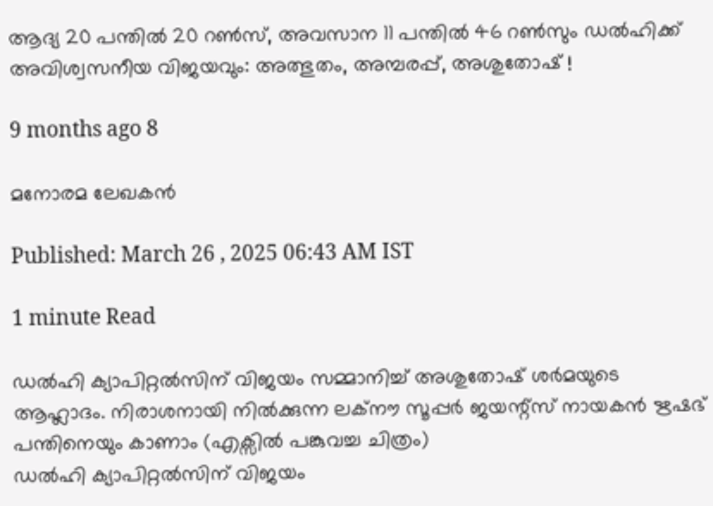ആദ്യ 20 പന്തിൽ 20 റൺസ്, അവസാന 11 പന്തിൽ 46 റണ്‍സും ഡൽഹിക്ക് അവിശ്വസനീയ വിജയവും: അത്ഭുതം, അമ്പരപ്പ്, അശുതോഷ് !

9 months ago 8

മനോരമ ലേഖകൻ

Published: March 26 , 2025 06:43 AM IST

1 minute Read

ഡൽഹി ക്യാപിറ്റൽസിന് വിജയം സമ്മാനിച്ച് അശുതോഷ് ശർമയുടെ ആഹ്ലാദം. നിരാശനായി നിൽക്കുന്ന ലക്നൗ സൂപ്പർ ജയന്റ്സ് നായകൻ ഋഷഭ് പന്തിനെയും കാണാം (എക്സിൽ പങ്കുവച്ച ചിത്രം)
ഡൽഹി ക്യാപിറ്റൽസിന് വിജയം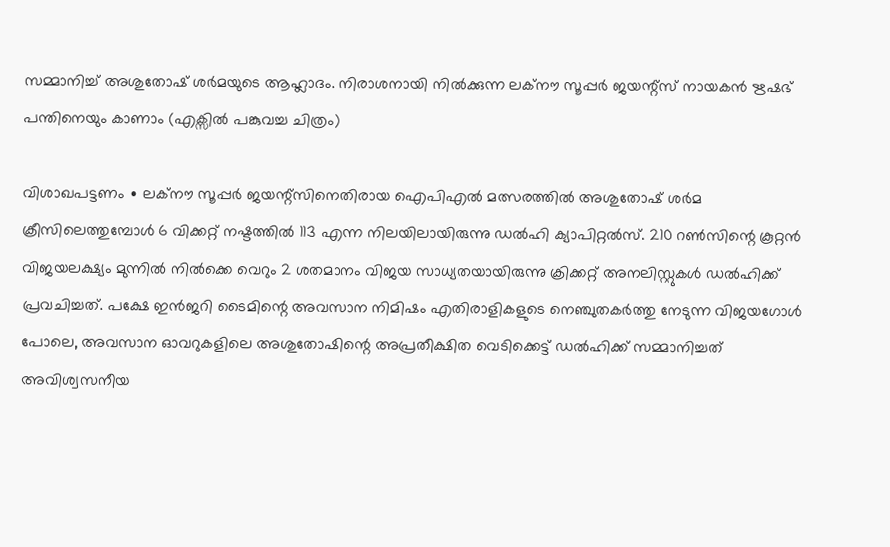സമ്മാനിച്ച് അശുതോഷ് ശർമയുടെ ആഹ്ലാദം. നിരാശനായി നിൽക്കുന്ന ലക്നൗ സൂപ്പർ ജയന്റ്സ് നായകൻ ഋഷഭ് പന്തിനെയും കാണാം (എക്സിൽ പങ്കുവച്ച ചിത്രം)

വിശാഖപട്ടണം ∙ ലക്നൗ സൂപ്പർ ജയന്റ്സിനെതിരായ ഐപിഎൽ മത്സരത്തിൽ അശുതോഷ് ശർമ ക്രീസിലെത്തുമ്പോൾ 6 വിക്കറ്റ് നഷ്ടത്തിൽ 113 എന്ന നിലയിലായിരുന്നു ഡൽഹി ക്യാപിറ്റൽസ്. 210 റൺസിന്റെ കൂറ്റൻ വിജയലക്ഷ്യം മുന്നിൽ നിൽക്കെ വെറും 2 ശതമാനം വിജയ സാധ്യതയായിരുന്നു ക്രിക്കറ്റ് അനലിസ്റ്റുകൾ ഡൽഹിക്ക് പ്രവചിച്ചത്. പക്ഷേ ഇൻജറി ടൈമിന്റെ അവസാന നിമിഷം എതിരാളികളുടെ നെഞ്ചുതകർത്തു നേടുന്ന വിജയഗോൾ പോലെ, അവസാന ഓവറുകളിലെ അശുതോഷിന്റെ അപ്രതീക്ഷിത വെടിക്കെട്ട് ഡൽഹിക്ക് സമ്മാനിച്ചത് അവിശ്വസനീയ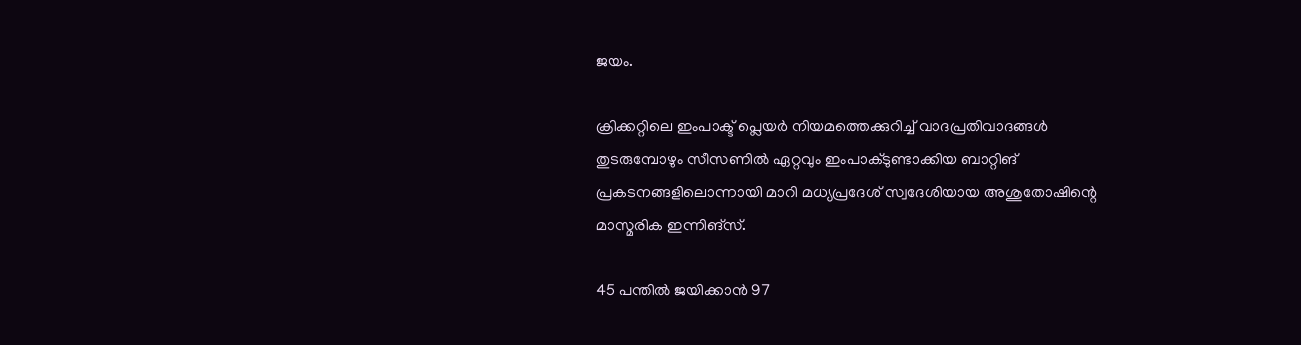ജയം.

ക്രിക്കറ്റിലെ ഇംപാക്ട് പ്ലെയർ നിയമത്തെക്കുറിച്ച് വാദപ്രതിവാദങ്ങൾ തുടരുമ്പോഴും സീസണിൽ ഏറ്റവും ഇംപാക്ടുണ്ടാക്കിയ ബാറ്റിങ് പ്രകടനങ്ങളിലൊന്നായി മാറി മധ്യപ്രദേശ് സ്വദേശിയായ അശുതോഷിന്റെ മാസ്മരിക ഇന്നിങ്സ്.

45 പന്തിൽ ജയിക്കാൻ 97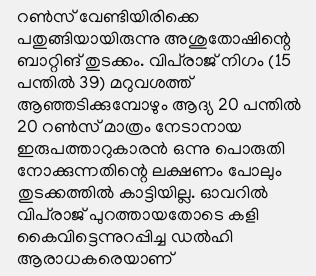റൺസ് വേണ്ടിയിരിക്കെ പതുങ്ങിയായിരുന്നു അശുതോഷിന്റെ ബാറ്റിങ് തുടക്കം. വിപ്‍രാജ് നിഗം (15 പന്തിൽ 39) മറുവശത്ത് ആഞ്ഞടിക്കുമ്പോഴും ആദ്യ 20 പന്തിൽ 20 റൺസ് മാത്രം നേടാനായ ഇരുപത്താറുകാരൻ ഒന്നു പൊരുതി നോക്കുന്നതിന്റെ ലക്ഷണം പോലും തുടക്കത്തിൽ കാട്ടിയില്ല. ഓവറിൽ വിപ്‍രാജ് പുറത്തായതോടെ കളി കൈവിട്ടെന്നുറപ്പിച്ച ഡൽഹി ആരാധകരെയാണ്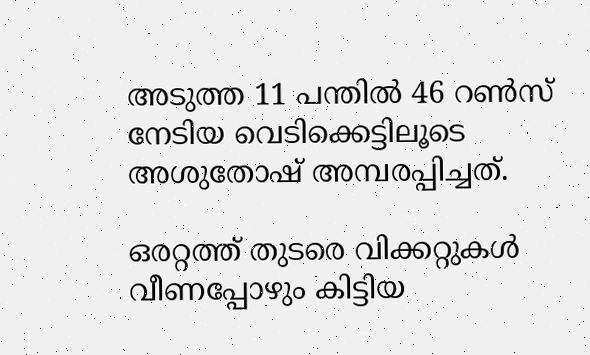അടുത്ത 11 പന്തിൽ 46 റൺസ് നേടിയ വെടിക്കെട്ടിലൂടെ അശുതോഷ് അമ്പരപ്പിച്ചത്.

ഒരറ്റത്ത് തുടരെ വിക്കറ്റുകൾ വീണപ്പോഴും കിട്ടിയ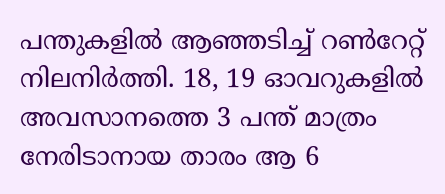പന്തുകളിൽ ആഞ്ഞടിച്ച് റൺറേറ്റ് നിലനിർത്തി. 18, 19 ഓവറുകളിൽ അവസാനത്തെ 3 പന്ത് മാത്രം നേരിടാനായ താരം ആ 6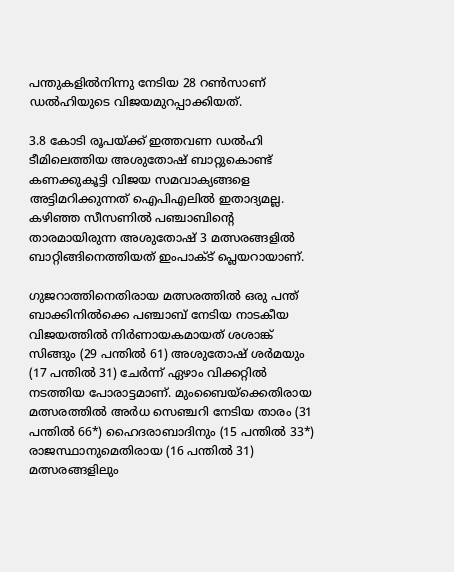പന്തുകളിൽനിന്നു നേടിയ 28 റൺസാണ് ഡൽഹിയുടെ വിജയമുറപ്പാക്കിയത്.

3.8 കോടി രൂപയ്ക്ക് ഇത്തവണ ഡൽഹി ടീമിലെത്തിയ അശുതോഷ് ബാറ്റുകൊണ്ട് കണക്കുകൂട്ടി വിജയ സമവാക്യങ്ങളെ അട്ടിമറിക്കുന്നത് ഐപിഎലിൽ ഇതാദ്യമല്ല. കഴിഞ്ഞ സീസണിൽ പഞ്ചാബിന്റെ താരമായിരുന്ന അശുതോഷ് 3 മത്സരങ്ങളിൽ ബാറ്റിങ്ങിനെത്തിയത് ഇംപാക്ട് പ്ലെയറായാണ്.

ഗുജറാത്തിനെതിരായ മത്സരത്തിൽ ഒരു പന്ത് ബാക്കിനിൽക്കെ പഞ്ചാബ് നേടിയ നാടകീയ വിജയത്തിൽ നിർണായകമായത് ശശാങ്ക് സിങ്ങും (29 പന്തിൽ 61) അശുതോഷ് ശർമയും (17 പന്തിൽ 31) ചേർന്ന് ഏഴാം വിക്കറ്റിൽ നടത്തിയ പോരാട്ടമാണ്. മുംബൈയ്ക്കെതിരായ മത്സരത്തിൽ അർധ സെഞ്ചറി നേടിയ താരം (31 പന്തിൽ 66*) ഹൈദരാബാദിനും (15 പന്തിൽ 33*) രാജസ്ഥാനുമെതിരായ (16 പന്തിൽ 31) മത്സരങ്ങളിലും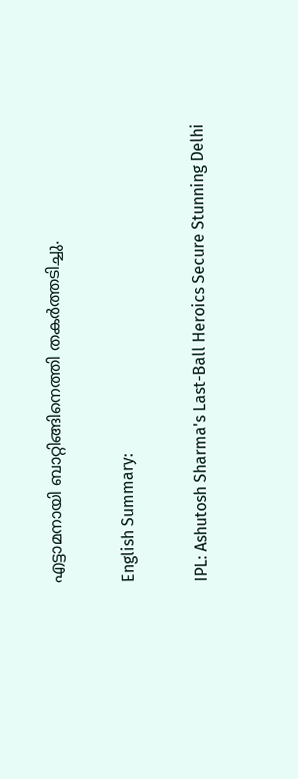എട്ടാമനായി ബാറ്റിങ്ങിനെത്തി തകർത്തടിച്ചു.

English Summary:

IPL: Ashutosh Sharma's Last-Ball Heroics Secure Stunning Delhi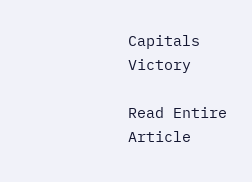Capitals Victory

Read Entire Article